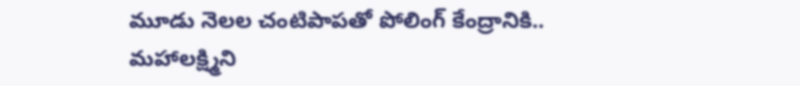మూడు నెలల చంటిపాపతో పోలింగ్ కేంద్రానికి.. మహాలక్ష్మిని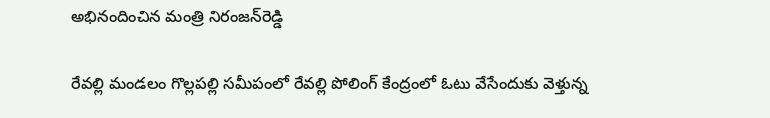అభినందించిన మంత్రి నిరంజన్‌రెడ్డి

రేవల్లి మండలం గొల్లపల్లి సమీపంలో రేవల్లి పోలింగ్ కేంద్రంలో ఓటు వేసేందుకు వెళ్తున్న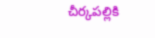చీర్కపల్లికి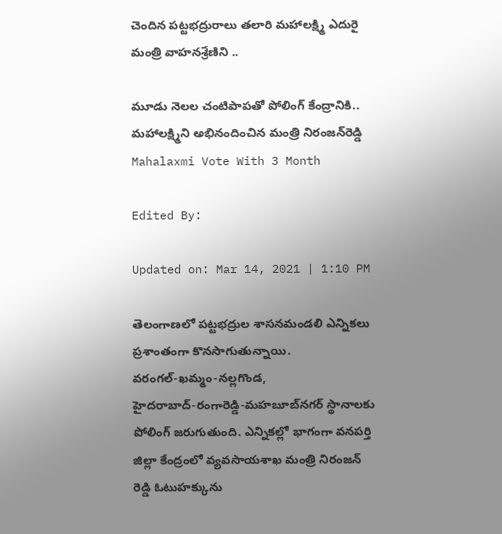చెందిన పట్టభద్రురాలు తలారి మహాలక్ష్మి ఎదురై మంత్రి వాహనశ్రేణిని ..

మూడు నెలల చంటిపాపతో పోలింగ్ కేంద్రానికి.. మహాలక్ష్మిని అభినందించిన మంత్రి నిరంజన్‌రెడ్డి
Mahalaxmi Vote With 3 Month

Edited By:

Updated on: Mar 14, 2021 | 1:10 PM

తెలంగాణలో పట్టభద్రుల శాసనమండలి ఎన్నికలు ప్రశాంతంగా కొనసాగుతున్నాయి. వరంగల్‌-ఖమ్మం-నల్లగొండ, హైదరాబాద్‌-రంగారెడ్డి-మహబూబ్‌నగర్‌ స్థానాలకు పోలింగ్‌ జరుగుతుంది. ఎన్నికల్లో భాగంగా వనపర్తి జిల్లా కేంద్రంలో వ్యవసాయశాఖ మంత్రి నిరంజన్‌ రెడ్డి ఓటుహక్కును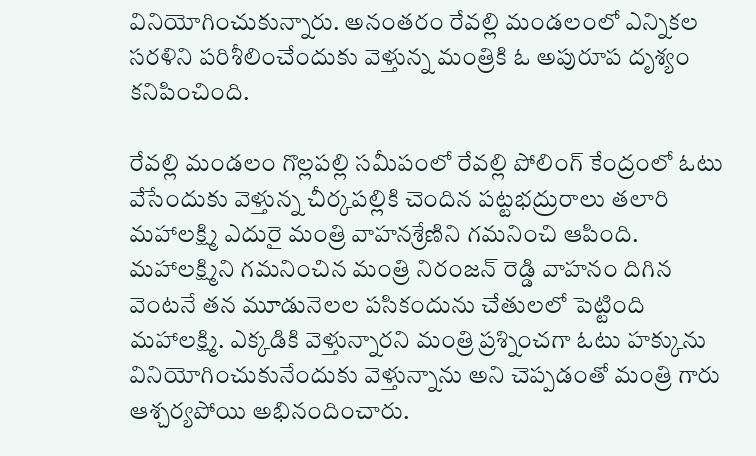వినియోగించుకున్నారు. అనంతరం రేవల్లి మండలంలో ఎన్నికల సరళిని పరిశీలించేందుకు వెళ్తున్న మంత్రికి ఓ అపురూప దృశ్యం కనిపించింది.

రేవల్లి మండలం గొల్లపల్లి సమీపంలో రేవల్లి పోలింగ్ కేంద్రంలో ఓటు వేసేందుకు వెళ్తున్న చీర్కపల్లికి చెందిన పట్టభద్రురాలు తలారి మహాలక్ష్మి ఎదురై మంత్రి వాహనశ్రేణిని గమనించి ఆపింది. మహాలక్ష్మిని గమనించిన మంత్రి నిరంజన్ రెడ్డి వాహనం దిగిన వెంటనే తన మూడునెలల పసికందును చేతులలో పెట్టింది మహాలక్ష్మి. ఎక్కడికి వెళ్తున్నారని మంత్రి ప్రశ్నించగా ఓటు హక్కును వినియోగించుకునేందుకు వెళ్తున్నాను అని చెప్పడంతో మంత్రి గారు ఆశ్చర్యపోయి అభినందించారు.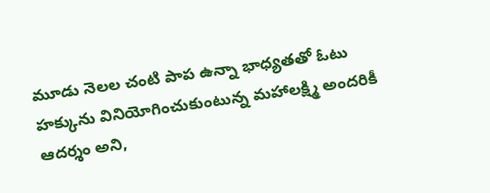మూడు నెలల చంటి పాప ఉన్నా భాధ్యతతో ఓటు హక్కును వినియోగించుకుంటున్న మహాలక్ష్మి అందరికీ ఆదర్శం అని,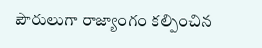పౌరులుగా రాజ్యాంగం కల్పించిన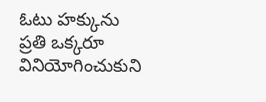ఓటు హక్కును ప్రతి ఒక్కరూ వినియోగించుకుని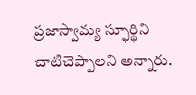ప్రజాస్వామ్య స్ఫూర్థిని చాటిచెప్పాలని అన్నారు.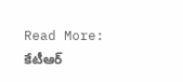Read More: కేటీఆర్‌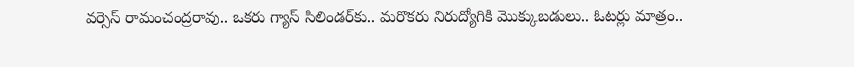వర్సెస్‌ రామంచంద్రరావు.. ఒకరు గ్యాస్‌ సిలిండర్‌కు.. మరొకరు నిరుద్యోగికి మొక్కుబడులు.. ఓటర్లు మాత్రం..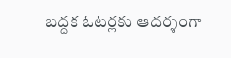బద్దక ఓటర్లకు ఆదర్శంగా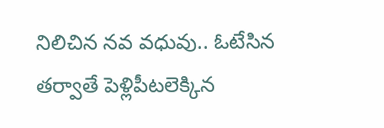నిలిచిన నవ వధువు.. ఓటేసిన తర్వాతే పెళ్లిపీటలెక్కిన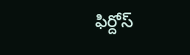ఫిర్దోస్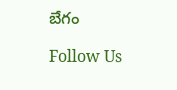బేగం

Follow Us